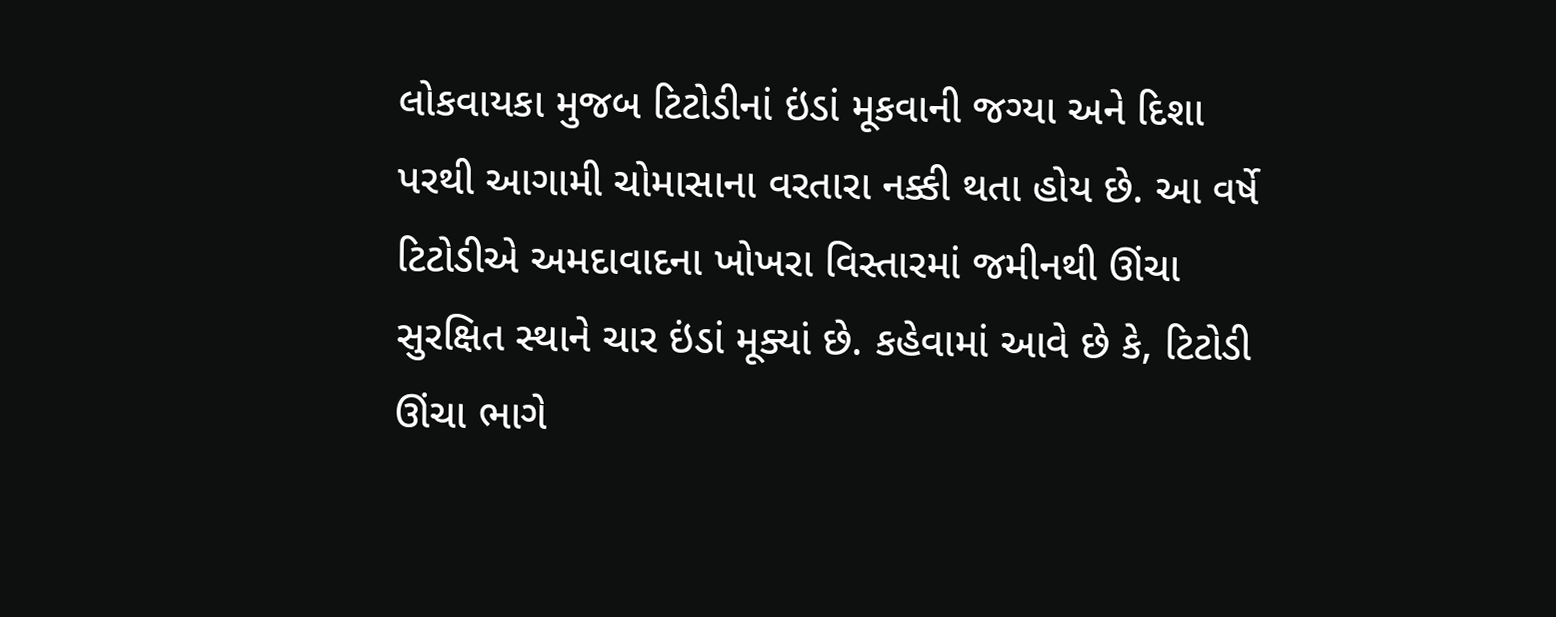લોકવાયકા મુજબ ટિટોડીનાં ઇંડાં મૂકવાની જગ્યા અને દિશા પરથી આગામી ચોમાસાના વરતારા નક્કી થતા હોય છે. આ વર્ષે ટિટોડીએ અમદાવાદના ખોખરા વિસ્તારમાં જમીનથી ઊંચા સુરક્ષિત સ્થાને ચાર ઇંડાં મૂક્યાં છે. કહેવામાં આવે છે કે, ટિટોડી ઊંચા ભાગે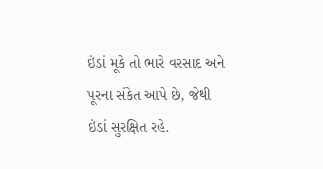ઇંડાં મૂકે તો ભારે વરસાદ અને પૂરના સંકેત આપે છે, જેથી ઇંડાં સુરક્ષિત રહે.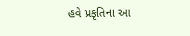હવે પ્રકૃતિના આ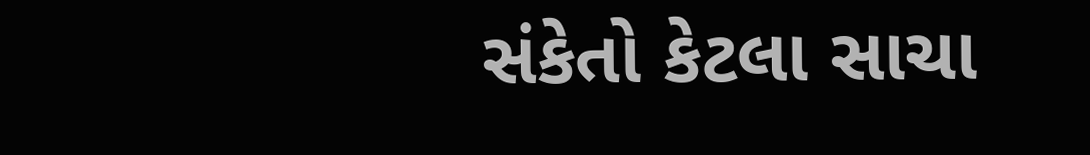સંકેતો કેટલા સાચા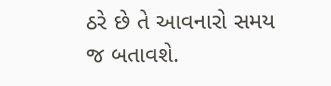ઠરે છે તે આવનારો સમય જ બતાવશે.